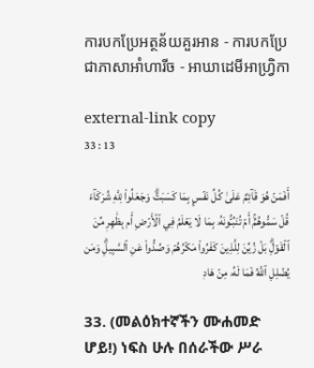ការបកប្រែអត្ថន័យគួរអាន - ការបកប្រែជាភាសាអាំហារីច - អាឃាដេមីអាហ្វ្រិកា

external-link copy
33 : 13

أَفَمَنۡ هُوَ قَآئِمٌ عَلَىٰ كُلِّ نَفۡسِۭ بِمَا كَسَبَتۡۗ وَجَعَلُواْ لِلَّهِ شُرَكَآءَ قُلۡ سَمُّوهُمۡۚ أَمۡ تُنَبِّـُٔونَهُۥ بِمَا لَا يَعۡلَمُ فِي ٱلۡأَرۡضِ أَم بِظَٰهِرٖ مِّنَ ٱلۡقَوۡلِۗ بَلۡ زُيِّنَ لِلَّذِينَ كَفَرُواْ مَكۡرُهُمۡ وَصُدُّواْ عَنِ ٱلسَّبِيلِۗ وَمَن يُضۡلِلِ ٱللَّهُ فَمَا لَهُۥ مِنۡ هَادٖ

33. (መልዕክተኛችን ሙሐመድ ሆይ!) ነፍስ ሁሉ በሰራችው ሥራ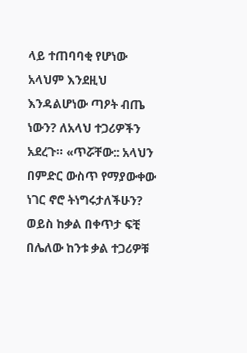ላይ ተጠባባቂ የሆነው አላህም እንደዚህ እንዳልሆነው ጣዖት ብጤ ነውን? ለአላህ ተጋሪዎችን አደረጉ። «ጥሯቸው:: አላህን በምድር ውስጥ የማያውቀው ነገር ኖሮ ትነግሩታለችሁን? ወይስ ከቃል በቀጥታ ፍቺ በሌለው ከንቱ ቃል ተጋሪዎቹ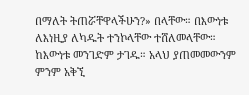በማለት ትጠሯቸዋላችሁን?» በላቸው። በእውነቱ ለእነዚያ ለካዱት ተንኮላቸው ተሸለመላቸው። ከእውነቱ መንገድም ታገዱ። አላህ ያጠመመውንም ምንም አቅኚ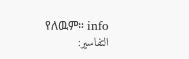የለዉም። info
التفاسير: